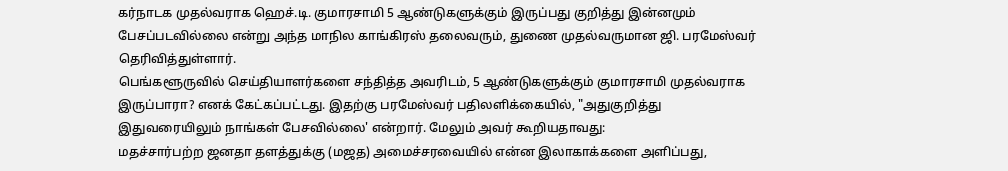கர்நாடக முதல்வராக ஹெச்.டி. குமாரசாமி 5 ஆண்டுகளுக்கும் இருப்பது குறித்து இன்னமும் பேசப்படவில்லை என்று அந்த மாநில காங்கிரஸ் தலைவரும், துணை முதல்வருமான ஜி. பரமேஸ்வர் தெரிவித்துள்ளார்.
பெங்களூருவில் செய்தியாளர்களை சந்தித்த அவரிடம், 5 ஆண்டுகளுக்கும் குமாரசாமி முதல்வராக இருப்பாரா? எனக் கேட்கப்பட்டது. இதற்கு பரமேஸ்வர் பதிலளிக்கையில், "அதுகுறித்து இதுவரையிலும் நாங்கள் பேசவில்லை' என்றார். மேலும் அவர் கூறியதாவது:
மதச்சார்பற்ற ஜனதா தளத்துக்கு (மஜத) அமைச்சரவையில் என்ன இலாகாக்களை அளிப்பது,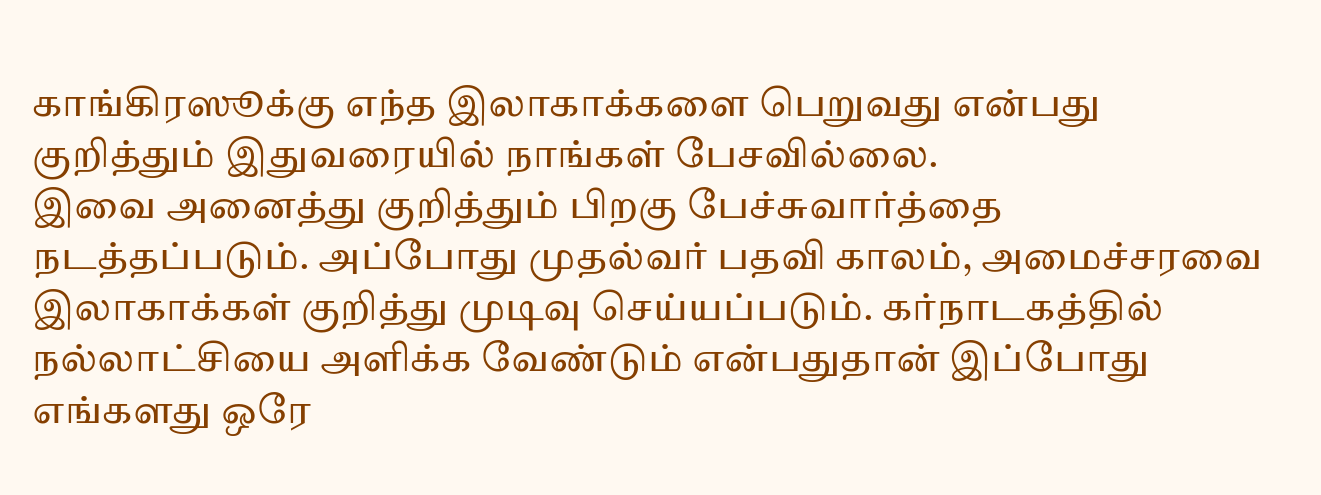காங்கிரஸூக்கு எந்த இலாகாக்களை பெறுவது என்பது குறித்தும் இதுவரையில் நாங்கள் பேசவில்லை.
இவை அனைத்து குறித்தும் பிறகு பேச்சுவார்த்தை நடத்தப்படும். அப்போது முதல்வர் பதவி காலம், அமைச்சரவை இலாகாக்கள் குறித்து முடிவு செய்யப்படும். கர்நாடகத்தில் நல்லாட்சியை அளிக்க வேண்டும் என்பதுதான் இப்போது எங்களது ஒரே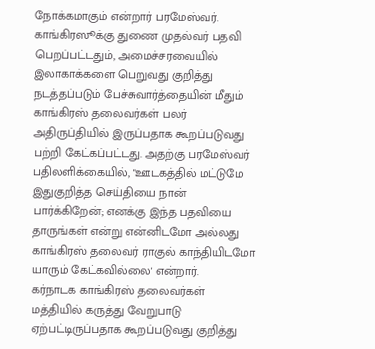நோக்கமாகும் என்றார் பரமேஸ்வர்.
காங்கிரஸூக்கு துணை முதல்வர் பதவி பெறப்பட்டதும், அமைச்சரவையில் இலாகாக்களை பெறுவது குறித்து நடத்தப்படும் பேச்சுவார்த்தையின் மீதும் காங்கிரஸ் தலைவர்கள் பலர் அதிருப்தியில் இருப்பதாக கூறப்படுவது பற்றி கேட்கப்பட்டது. அதற்கு பரமேஸ்வர் பதிலளிக்கையில், "ஊடகத்தில் மட்டுமே இதுகுறித்த செய்தியை நான் பார்க்கிறேன்; எனக்கு இந்த பதவியை தாருங்கள் என்று என்னிடமோ அல்லது காங்கிரஸ் தலைவர் ராகுல் காந்தியிடமோ யாரும் கேட்கவில்லை' என்றார்.
கர்நாடக காங்கிரஸ் தலைவர்கள் மத்தியில் கருத்து வேறுபாடு ஏற்பட்டிருப்பதாக கூறப்படுவது குறித்து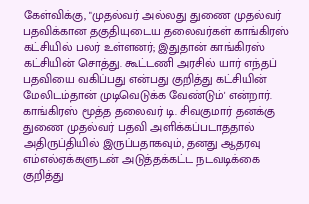கேள்விக்கு, "முதல்வர் அல்லது துணை முதல்வர் பதவிக்கான தகுதியுடைய தலைவர்கள் காங்கிரஸ் கட்சியில் பலர் உள்ளனர்; இதுதான் காங்கிரஸ் கட்சியின் சொத்து. கூட்டணி அரசில் யார் எந்தப் பதவியை வகிப்பது என்பது குறித்து கட்சியின் மேலிடம்தான் முடிவெடுக்க வேண்டும்' என்றார்.
காங்கிரஸ் மூத்த தலைவர் டி. சிவகுமார் தனக்கு துணை முதல்வர் பதவி அளிக்கப்படாததால் அதிருப்தியில் இருப்பதாகவும், தனது ஆதரவு எம்எல்ஏக்களுடன் அடுத்தக்கட்ட நடவடிக்கை குறித்து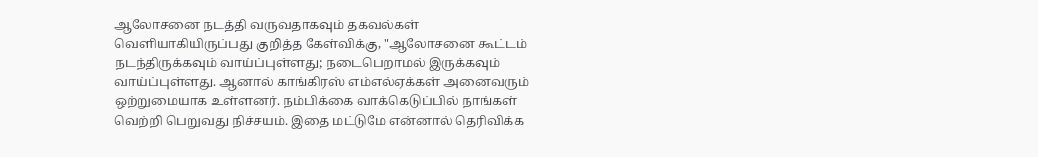ஆலோசனை நடத்தி வருவதாகவும் தகவல்கள் வெளியாகியிருப்பது குறித்த கேள்விக்கு, "ஆலோசனை கூட்டம் நடந்திருக்கவும் வாய்ப்புள்ளது; நடைபெறாமல் இருக்கவும் வாய்ப்புள்ளது. ஆனால் காங்கிரஸ் எம்எல்ஏக்கள் அனைவரும் ஒற்றுமையாக உள்ளனர். நம்பிக்கை வாக்கெடுப்பில் நாங்கள் வெற்றி பெறுவது நிச்சயம். இதை மட்டுமே என்னால் தெரிவிக்க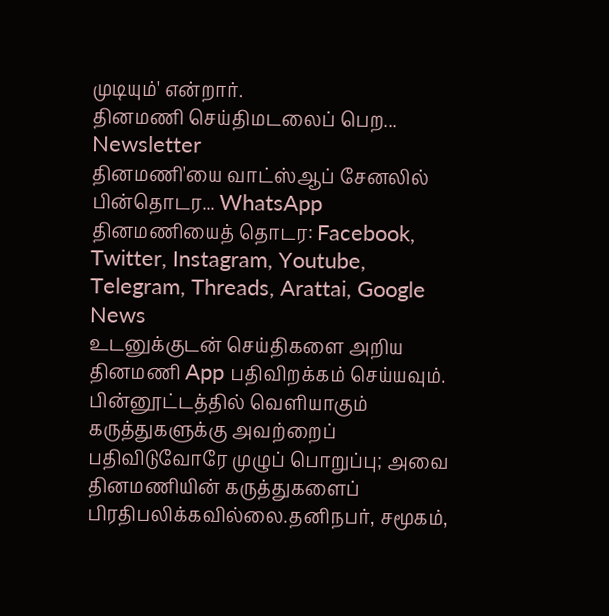முடியும்' என்றார்.
தினமணி செய்திமடலைப் பெற... Newsletter
தினமணி'யை வாட்ஸ்ஆப் சேனலில் பின்தொடர... WhatsApp
தினமணியைத் தொடர: Facebook, Twitter, Instagram, Youtube, Telegram, Threads, Arattai, Google News
உடனுக்குடன் செய்திகளை அறிய தினமணி App பதிவிறக்கம் செய்யவும்.
பின்னூட்டத்தில் வெளியாகும் கருத்துகளுக்கு அவற்றைப் பதிவிடுவோரே முழுப் பொறுப்பு; அவை தினமணியின் கருத்துகளைப் பிரதிபலிக்கவில்லை.தனிநபர், சமூகம்,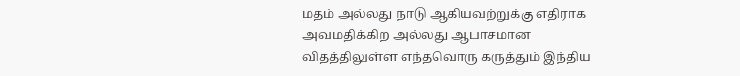மதம் அல்லது நாடு ஆகியவற்றுக்கு எதிராக அவமதிக்கிற அல்லது ஆபாசமான விதத்திலுள்ள எந்தவொரு கருத்தும் இந்திய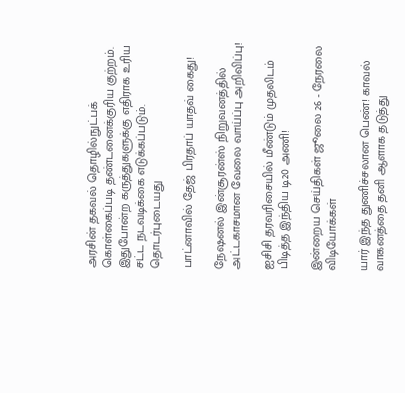அரசின் தகவல் தொழில்நுட்பக் கொள்கைப்படி தண்டனைக்குரிய குற்றம். இதுபோன்ற கருத்துகளுக்கு எதிராக உரிய சட்ட நடவடிக்கை எடுக்கப்படும்.
தொடர்புடையது

பாட்னாவில் தேஜ் பிரதாப் யாதவ் கைது!

நேஷனல் இன்சூரன்ஸ் நிறுவனத்தில் அட்டகாசமான வேலை வாய்ப்பு அறிவிப்பு!

ஐசிசி தரவரிசையில் மீண்டும் முதலிடம் பிடித்த இந்திய டி20 அணி!

இன்றைய செய்திகள் ஜூலை 26 - நேரலை
விடியோக்கள்

யார் இந்த துணிச்சலான பெண்! காவல் வாகனத்தை தனி ஆளாக தடுத்து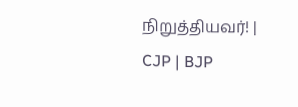நிறுத்தியவர்! | CJP | BJP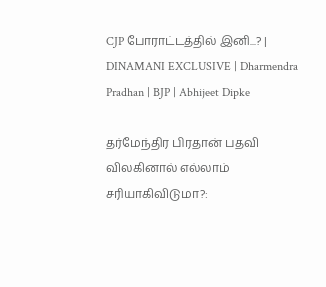CJP போராட்டத்தில் இனி...? | DINAMANI EXCLUSIVE | Dharmendra Pradhan | BJP | Abhijeet Dipke

தர்மேந்திர பிரதான் பதவி விலகினால் எல்லாம் சரியாகிவிடுமா?: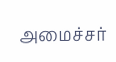அமைச்சர்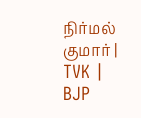நிர்மல் குமார் | TVK | BJP